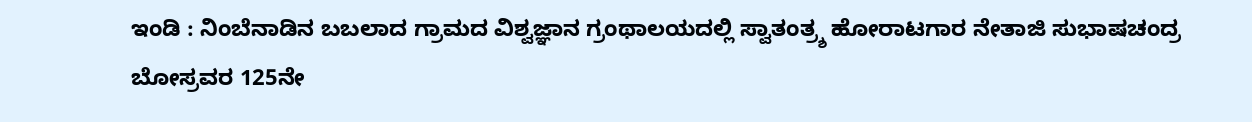ಇಂಡಿ : ನಿಂಬೆನಾಡಿನ ಬಬಲಾದ ಗ್ರಾಮದ ವಿಶ್ವಜ್ಞಾನ ಗ್ರಂಥಾಲಯದಲ್ಲಿ ಸ್ವಾತಂತ್ರ್ಶ ಹೋರಾಟಗಾರ ನೇತಾಜಿ ಸುಭಾಷಚಂದ್ರ ಬೋಸ್ರವರ 125ನೇ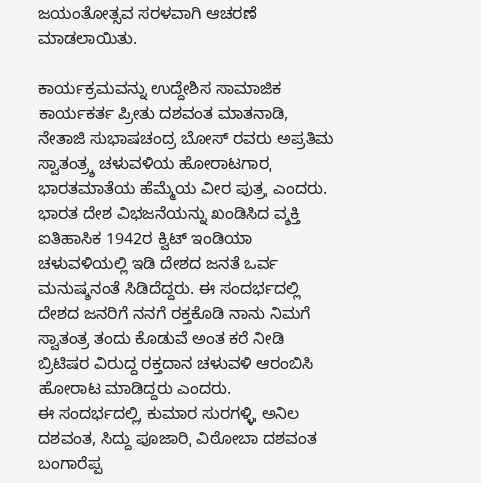ಜಯಂತೋತ್ಸವ ಸರಳವಾಗಿ ಆಚರಣೆ ಮಾಡಲಾಯಿತು.

ಕಾರ್ಯಕ್ರಮವನ್ನು ಉದ್ದೇಶಿಸ ಸಾಮಾಜಿಕ ಕಾರ್ಯಕರ್ತ ಪ್ರೀತು ದಶವಂತ ಮಾತನಾಡಿ, ನೇತಾಜಿ ಸುಭಾಷಚಂದ್ರ ಬೋಸ್ ರವರು ಅಪ್ರತಿಮ ಸ್ವಾತಂತ್ರ್ಶ ಚಳುವಳಿಯ ಹೋರಾಟಗಾರˌ ಭಾರತಮಾತೆಯ ಹೆಮ್ಮೆಯ ವೀರ ಪುತ್ರˌ ಎಂದರು. ಭಾರತ ದೇಶ ವಿಭಜನೆಯನ್ನು ಖಂಡಿಸಿದ ವ್ಶಕ್ತಿ ಐತಿಹಾಸಿಕ 1942ರ ಕ್ವಿಟ್ ಇಂಡಿಯಾ ಚಳುವಳಿಯಲ್ಲಿ ಇಡಿ ದೇಶದ ಜನತೆ ಒರ್ವ ಮನುಷ್ಶನಂತೆ ಸಿಡಿದೆದ್ದರು. ಈ ಸಂದರ್ಭದಲ್ಲಿ ದೇಶದ ಜನರಿಗೆ ನನಗೆ ರಕ್ತಕೊಡಿ ನಾನು ನಿಮಗೆ ಸ್ವಾತಂತ್ರ ತಂದು ಕೊಡುವೆ ಅಂತ ಕರೆ ನೀಡಿ ಬ್ರಿಟಿಷರ ವಿರುದ್ದ ರಕ್ತದಾನ ಚಳುವಳಿ ಆರಂಬಿಸಿ ಹೋರಾಟ ಮಾಡಿದ್ದರು ಎಂದರು.
ಈ ಸಂದರ್ಭದಲ್ಲಿˌ ಕುಮಾರ ಸುರಗಳ್ಳಿˌ ಅನಿಲ ದಶವಂತ, ಸಿದ್ದು ಪೂಜಾರಿˌ ವಿಠೋಬಾ ದಶವಂತ ಬಂಗಾರೆಪ್ಪ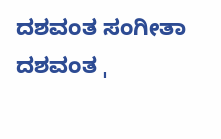ದಶವಂತ ಸಂಗೀತಾ ದಶವಂತ ˌ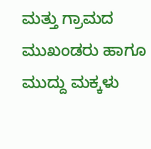ಮತ್ತು ಗ್ರಾಮದ ಮುಖಂಡರು ಹಾಗೂ ಮುದ್ದು ಮಕ್ಕಳು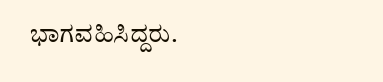ಭಾಗವಹಿಸಿದ್ದರು.